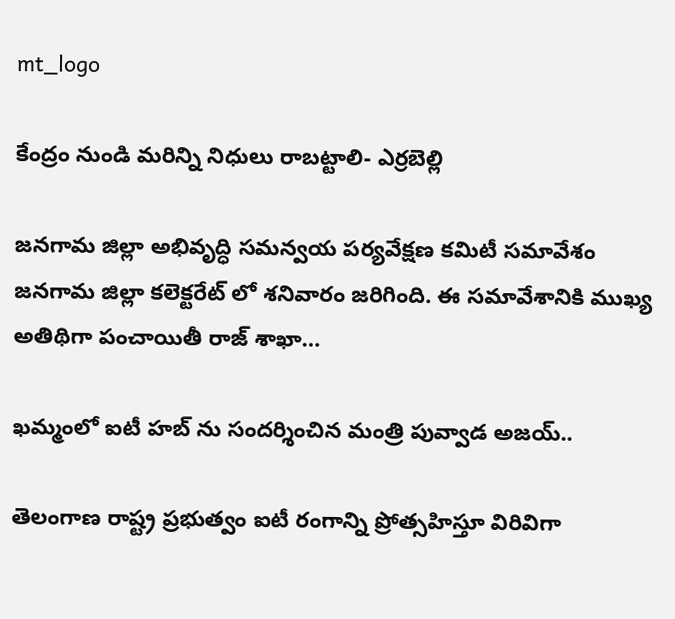mt_logo

కేంద్రం నుండి మరిన్ని నిధులు రాబట్టాలి- ఎర్రబెల్లి

జనగామ జిల్లా అభివృద్ధి సమన్వయ పర్యవేక్షణ కమిటీ సమావేశం జనగామ జిల్లా కలెక్టరేట్ లో శనివారం జరిగింది. ఈ సమావేశానికి ముఖ్య అతిథిగా పంచాయితీ రాజ్ శాఖా…

ఖమ్మంలో ఐటీ హబ్ ను సందర్శించిన మంత్రి పువ్వాడ అజయ్..

తెలంగాణ రాష్ట్ర ప్రభుత్వం ఐటీ రంగాన్ని ప్రోత్సహిస్తూ విరివిగా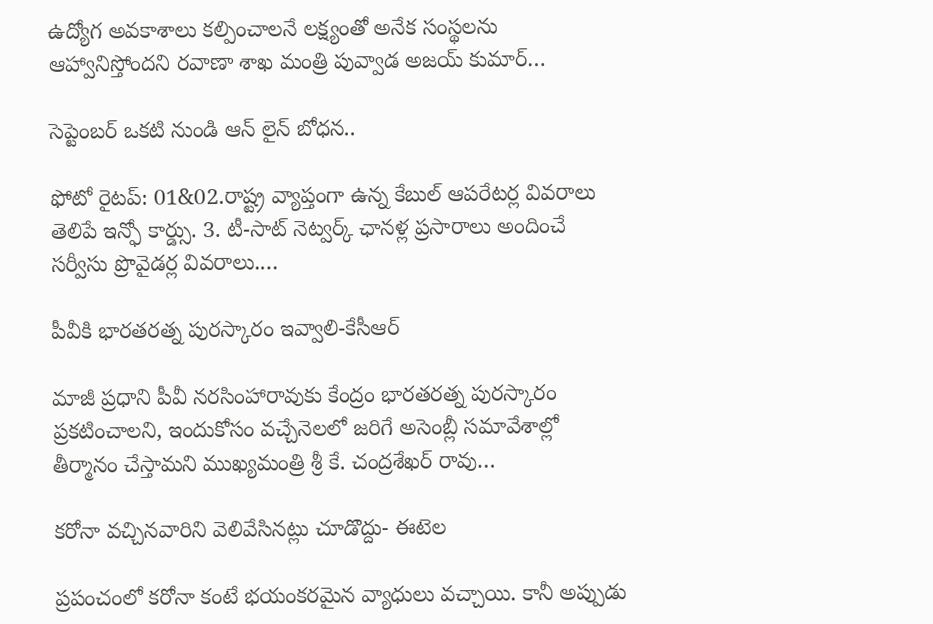ఉద్యోగ అవకాశాలు కల్పించాలనే లక్ష్యంతో అనేక సంస్థలను ఆహ్వానిస్తోందని రవాణా శాఖ మంత్రి పువ్వాడ అజయ్ కుమార్…

సెప్టెంబర్ ఒకటి నుండి ఆన్ లైన్ బోధన..

ఫోటో రైటప్: 01&02.రాష్ట్ర వ్యాప్తంగా ఉన్న కేబుల్ ఆపరేటర్ల వివరాలు తెలిపే ఇన్ఫో కార్డ్సు. 3. టీ-సాట్ నెట్వర్క్ ఛానళ్ల ప్రసారాలు అందించే సర్వీసు ప్రొవైడర్ల వివరాలు.…

పీవీకి భారతరత్న పురస్కారం ఇవ్వాలి-కేసీఆర్

మాజీ ప్రధాని పీవీ నరసింహారావుకు కేంద్రం భారతరత్న పురస్కారం ప్రకటించాలని, ఇందుకోసం వచ్చేనెలలో జరిగే అసెంబ్లీ సమావేశాల్లో తీర్మానం చేస్తామని ముఖ్యమంత్రి శ్రీ కే. చంద్రశేఖర్ రావు…

కరోనా వచ్చినవారిని వెలివేసినట్లు చూడొద్దు- ఈటెల

ప్రపంచంలో కరోనా కంటే భయంకరమైన వ్యాధులు వచ్చాయి. కానీ అప్పుడు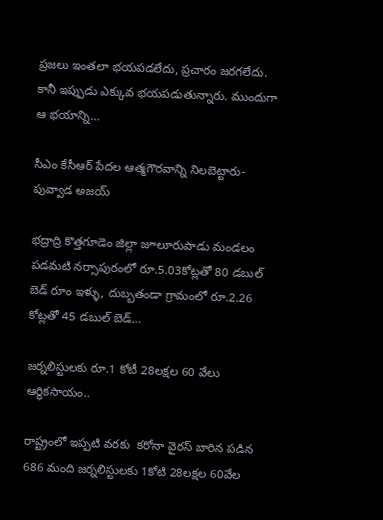ప్రజలు ఇంతలా భయపడలేదు, ప్రచారం జరగలేదు. కానీ ఇప్పుడు ఎక్కువ భయపడుతున్నారు. ముందుగా ఆ భయాన్ని…

సీఎం కేసీఆర్ పేదల ఆత్మగౌరవాన్ని నిలబెట్టారు- పువ్వాడ అజయ్

భద్రాద్రి కొత్తగూడెం జిల్లా జూలూరుపాడు మండలం పడమటి నర్సాపురంలో రూ.5.03కోట్లతో 80 డబుల్ బెడ్ రూం ఇళ్ళు, దుబ్బతండా గ్రామంలో రూ.2.26 కోట్లతో 45 డబుల్ బెడ్…

జర్నలిస్టులకు రూ.1 కోటీ 28లక్షల 60 వేలు ఆర్ధికసాయం..

రాష్ట్రంలో ఇప్పటి వరకు  కరోనా వైరస్ బారిన పడిన 686 మంది జర్నలిస్టులకు 1కోటి 28లక్షల 60వేల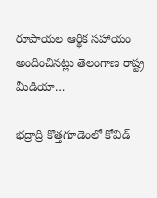రూపాయల ఆర్థిక సహాయం అందించినట్లు తెలంగాణ రాష్ట్ర మీడియా…

భద్రాద్రి కొత్తగూడెంలో కోవిడ్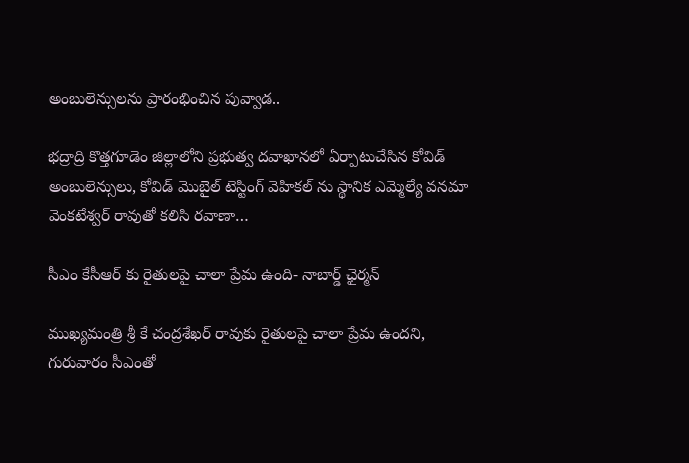అంబులెన్సులను ప్రారంభించిన పువ్వాడ..

భద్రాద్రి కొత్తగూడెం జిల్లాలోని ప్రభుత్వ దవాఖానలో ఏర్పాటుచేసిన కోవిడ్ అంబులెన్సులు, కోవిడ్ మొబైల్ టెస్టింగ్ వెహికల్ ను స్థానిక ఎమ్మెల్యే వనమా వెంకటేశ్వర్ రావుతో కలిసి రవాణా…

సీఎం కేసీఆర్ కు రైతులపై చాలా ప్రేమ ఉంది- నాబార్డ్ ఛైర్మన్

ముఖ్యమంత్రి శ్రీ కే చంద్రశేఖర్ రావుకు రైతులపై చాలా ప్రేమ ఉందని, గురువారం సీఎంతో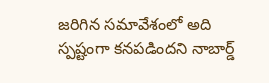జరిగిన సమావేశంలో అది స్పష్టంగా కనపడిందని నాబార్డ్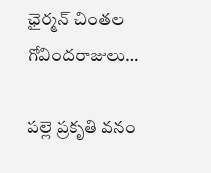ఛైర్మన్ చింతల గోవిందరాజులు…

పల్లె ప్రకృతి వనం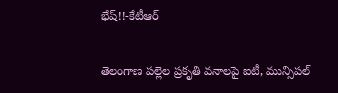భేష్!!-కేటీఆర్

తెలంగాణ పల్లెల ప్రకృతి వనాలపై ఐటీ, మున్సిపల్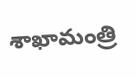శాఖామంత్రి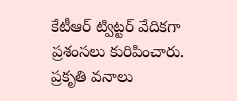కేటీఆర్ ట్విట్టర్ వేదికగా ప్రశంసలు కురిపించారు. ప్రకృతి వనాలు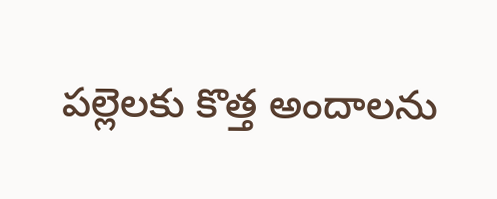పల్లెలకు కొత్త అందాలను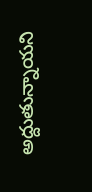అద్దుతున్నాయని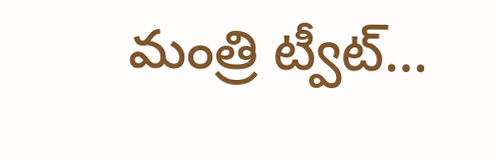మంత్రి ట్వీట్…